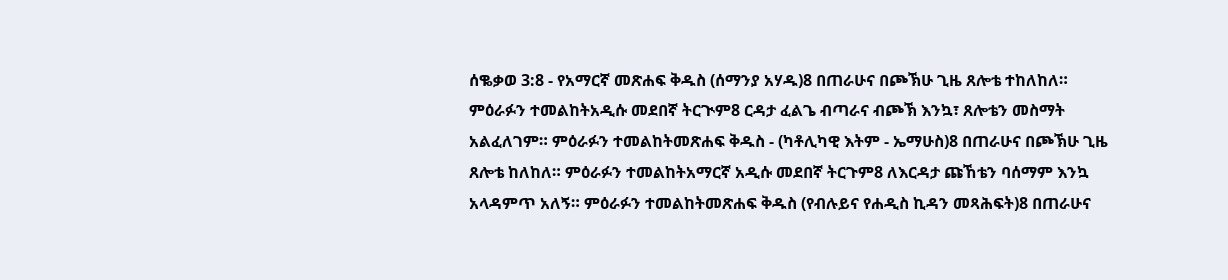ሰቈቃወ 3:8 - የአማርኛ መጽሐፍ ቅዱስ (ሰማንያ አሃዱ)8 በጠራሁና በጮኽሁ ጊዜ ጸሎቴ ተከለከለ። ምዕራፉን ተመልከትአዲሱ መደበኛ ትርጒም8 ርዳታ ፈልጌ ብጣራና ብጮኽ እንኳ፣ ጸሎቴን መስማት አልፈለገም። ምዕራፉን ተመልከትመጽሐፍ ቅዱስ - (ካቶሊካዊ እትም - ኤማሁስ)8 በጠራሁና በጮኽሁ ጊዜ ጸሎቴ ከለከለ። ምዕራፉን ተመልከትአማርኛ አዲሱ መደበኛ ትርጉም8 ለእርዳታ ጩኸቴን ባሰማም እንኳ አላዳምጥ አለኝ። ምዕራፉን ተመልከትመጽሐፍ ቅዱስ (የብሉይና የሐዲስ ኪዳን መጻሕፍት)8 በጠራሁና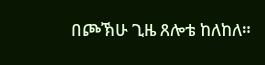በጮኽሁ ጊዜ ጸሎቴ ከለከለ።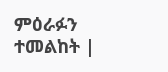ምዕራፉን ተመልከት |